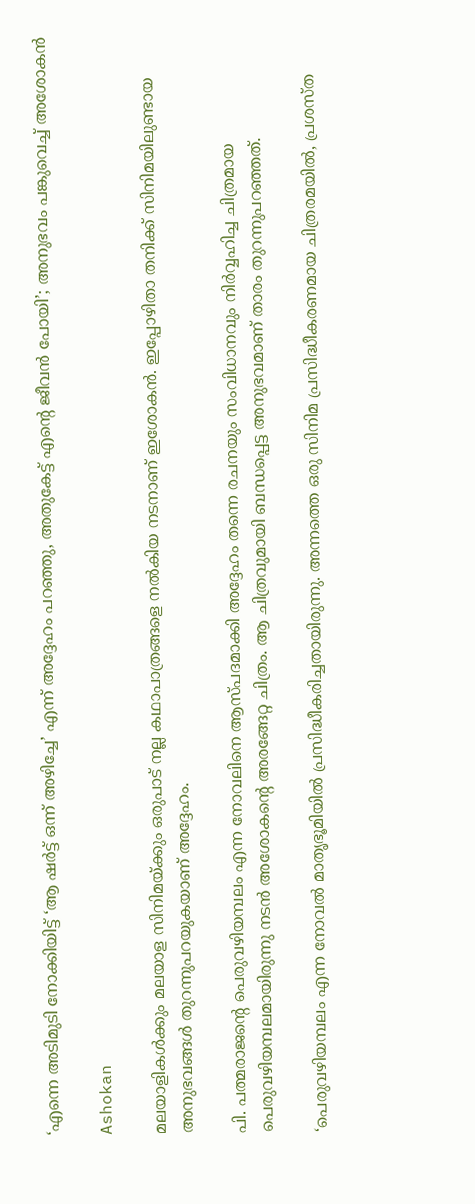‘എന്നെ അടിമുടി നോക്കിയിട്ട് ‘ആ ഷര്‍ട്ട് ഒന്ന് അഴിച്ചേ’ എന്ന് അദ്ദേഹം പറഞ്ഞു, അതുകേട്ട് എന്റെ ജീവന്‍ പോയി’; അനുഭവം പങ്കുവെച്ച് അശോകന്‍

Ashokan

മലയാളികള്‍ക്കും മലയാള സിനിമയ്ക്കും ഒരുപാട് നല്ല കഥാപാത്രങ്ങളെ നല്‍കിയ നടനാണ് ഇശോകന്‍. ഇപ്പോഴിതാ തനിക്ക് സിനിമയിലുണ്ടായ അനുഭവങ്ങള്‍ തുറന്നുപറയുകയാണ് അദ്ദേഹം.

പി. പത്മരാജന്റെ പെരുവഴിയമ്പലം എന്ന നോവലിനെ ആസ്പദമാക്കി അദ്ദേഹം തന്നെ രചനയും സംവിധാനവും നിര്‍വ്വഹിച്ച ചിത്രമായ പെരുവഴിയമ്പലമായിരുന്നു നടന്‍ അശോകന്റെ അരങ്ങേറ്റ ചിത്രം. ആ ചിത്രവുമായി ബന്ധപ്പെട്ട അനുഭവമാണ് താരം തുറന്നുപറഞ്ഞത്.

‘പെരുവഴിയമ്പലം എന്ന നോവല്‍ മാതൃഭൂമിയില്‍ പ്രസിദ്ധീകരിച്ചതായിരുന്നു. അന്നത്തെ ഒരു സിനിമ പ്രസിദ്ധീകരണമായ ചിത്രരമയില്‍, പ്രശസ്ത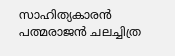സാഹിത്യകാരന്‍ പത്മരാജന്‍ ചലച്ചിത്ര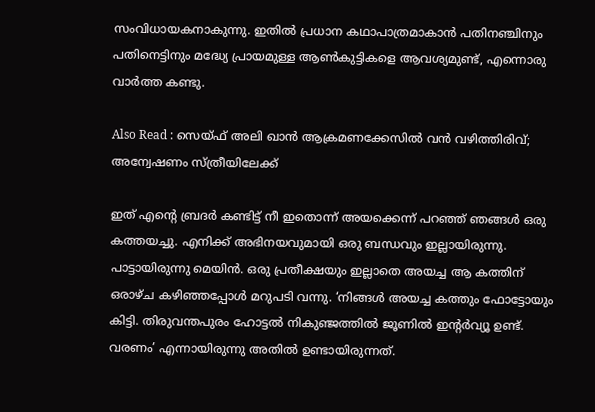സംവിധായകനാകുന്നു. ഇതില്‍ പ്രധാന കഥാപാത്രമാകാന്‍ പതിനഞ്ചിനും പതിനെട്ടിനും മദ്ധ്യേ പ്രായമുള്ള ആണ്‍കുട്ടികളെ ആവശ്യമുണ്ട്, എന്നൊരു വാര്‍ത്ത കണ്ടു.

Also Read : സെയ്ഫ് അലി ഖാന്‍ ആക്രമണക്കേസില്‍ വന്‍ വഴിത്തിരിവ്; അന്വേഷണം സ്ത്രീയിലേക്ക്

ഇത് എന്റെ ബ്രദര്‍ കണ്ടിട്ട് നീ ഇതൊന്ന് അയക്കെന്ന് പറഞ്ഞ് ഞങ്ങള്‍ ഒരു കത്തയച്ചു. എനിക്ക് അഭിനയവുമായി ഒരു ബന്ധവും ഇല്ലായിരുന്നു. പാട്ടായിരുന്നു മെയിന്‍. ഒരു പ്രതീക്ഷയും ഇല്ലാതെ അയച്ച ആ കത്തിന് ഒരാഴ്ച കഴിഞ്ഞപ്പോള്‍ മറുപടി വന്നു. ‘നിങ്ങള്‍ അയച്ച കത്തും ഫോട്ടോയും കിട്ടി. തിരുവന്തപുരം ഹോട്ടല്‍ നികുഞ്ജത്തില്‍ ജൂണില്‍ ഇന്റര്‍വ്യൂ ഉണ്ട്. വരണം’ എന്നായിരുന്നു അതില്‍ ഉണ്ടായിരുന്നത്.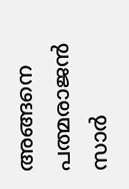അങ്ങനെ പത്മരാജന്‍ സാര്‍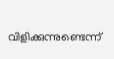വിളിക്കുന്നുണ്ടെന്ന്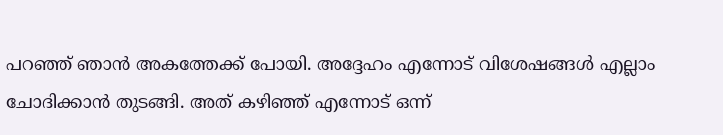പറഞ്ഞ് ഞാന്‍ അകത്തേക്ക് പോയി. അദ്ദേഹം എന്നോട് വിശേഷങ്ങള്‍ എല്ലാം ചോദിക്കാന്‍ തുടങ്ങി. അത് കഴിഞ്ഞ് എന്നോട് ഒന്ന്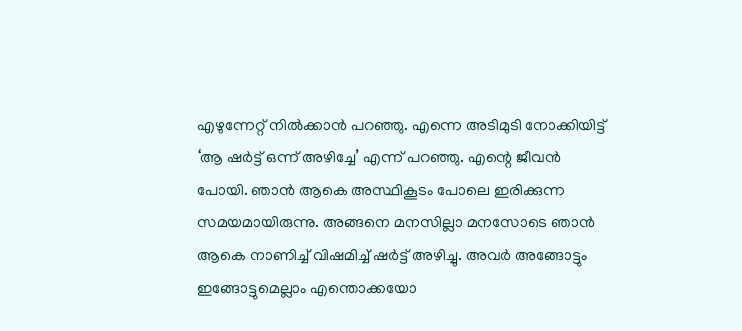എഴുന്നേറ്റ് നില്‍ക്കാന്‍ പറഞ്ഞു. എന്നെ അടിമുടി നോക്കിയിട്ട് ‘ആ ഷര്‍ട്ട് ഒന്ന് അഴിച്ചേ’ എന്ന് പറഞ്ഞു. എന്റെ ജീവന്‍ പോയി. ഞാന്‍ ആകെ അസ്ഥികൂടം പോലെ ഇരിക്കുന്ന സമയമായിരുന്നു. അങ്ങനെ മനസില്ലാ മനസോടെ ഞാന്‍ ആകെ നാണിച്ച് വിഷമിച്ച് ഷര്‍ട്ട് അഴിച്ചു. അവര്‍ അങ്ങോട്ടും ഇങ്ങോട്ടുമെല്ലാം എന്തൊക്കയോ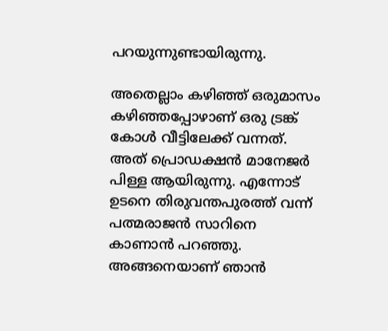പറയുന്നുണ്ടായിരുന്നു.

അതെല്ലാം കഴിഞ്ഞ് ഒരുമാസം കഴിഞ്ഞപ്പോഴാണ് ഒരു ട്രങ്ക് കോള്‍ വീട്ടിലേക്ക് വന്നത്. അത് പ്രൊഡക്ഷന്‍ മാനേജര്‍ പിള്ള ആയിരുന്നു. എന്നോട് ഉടനെ തിരുവന്തപുരത്ത് വന്ന് പത്മരാജന്‍ സാറിനെ കാണാന്‍ പറഞ്ഞു. അങ്ങനെയാണ് ഞാന്‍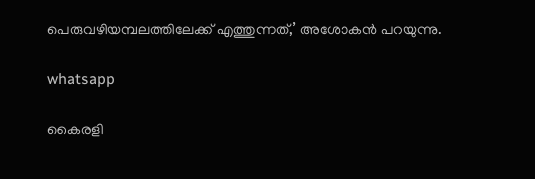പെരുവഴിയമ്പലത്തിലേക്ക് എത്തുന്നത്,’ അശോകന്‍ പറയുന്നു.

whatsapp

കൈരളി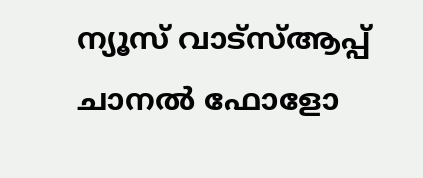ന്യൂസ് വാട്‌സ്ആപ്പ് ചാനല്‍ ഫോളോ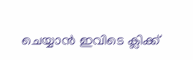ചെയ്യാന്‍ ഇവിടെ ക്ലിക്ക്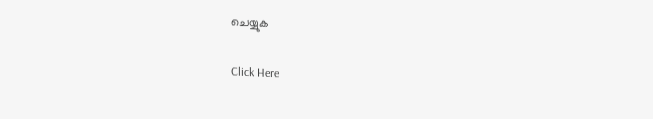ചെയ്യുക

Click Here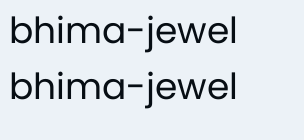bhima-jewel
bhima-jewel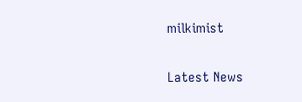milkimist

Latest News